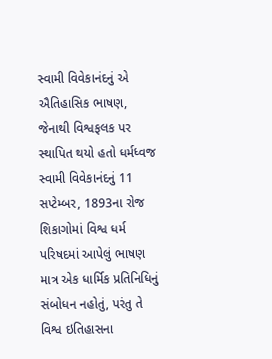સ્વામી વિવેકાનંદનું એ ઐતિહાસિક ભાષણ, જેનાથી વિશ્વફલક પર સ્થાપિત થયો હતો ધર્મધ્વજ
સ્વામી વિવેકાનંદનું 11 સપ્ટેમ્બર, 1893ના રોજ શિકાગોમાં વિશ્વ ધર્મ પરિષદમાં આપેલું ભાષણ માત્ર એક ધાર્મિક પ્રતિનિધિનું સંબોધન નહોતું, પરંતુ તે વિશ્વ ઇતિહાસના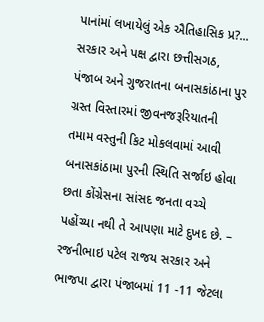પાનાંમાં લખાયેલું એક ઐતિહાસિક પ્ર?...
સરકાર અને પક્ષ દ્વારા છત્તીસગઠ, પંજાબ અને ગુજરાતના બનાસકાંઠાના પુર ગ્રસ્ત વિસ્તારમાં જીવનજરૂરિયાતની તમામ વસ્તુની કિટ મોકલવામાં આવી
બનાસકાંઠામા પુરની સ્થિતિ સર્જાઇ હોવા છતા કોંગ્રેસના સાંસદ જનતા વચ્ચે પહોંચ્યા નથી તે આપણા માટે દુખદ છે. – રજનીભાઇ પટેલ રાજય સરકાર અને ભાજપા દ્વારા પંજાબમાં 11 -11 જેટલા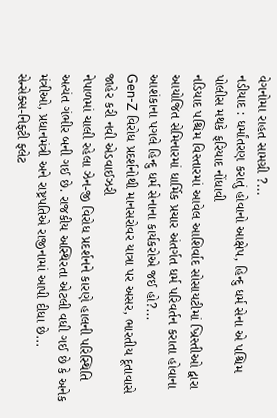વેગનોમા રાહત સામગ્રી ?...
નડીયાદ : ધર્માંતરણ કરાતું હોવાનો આક્ષેપ, હિન્દુ ધર્મ સેના એ પશ્ચિમ પોલીસ મથકે ફરિયાદ નોંધાવી
નડિયાદ પશ્ચિમ વિસ્તારમાં આવેલ આશિર્વાદ સોસાયટીમાં ખ્રિસ્તીઓ દ્વારા આયોજિત સેમિનારમાં ધાર્મિક પ્રચાર અંતર્ગત ધર્મ પરિવર્તન કરાતા હોવાના આશંકાના પગલે હિન્દુ ધર્મ સેનાના કાર્યકરોએ જઈ હો?...
Gen-Z વિરોધ પ્રદર્શનોથી માનસરોવર યાત્રા પર અસર, ભારતીય દૂતાવાસે જાહેર કરી નવી એડવાઈઝરી
નેપાળમાં ચાલી રહેલા ઝેન-જી વિરોધ પ્રદર્શનને કારણે હાલની પરિસ્થિતિ અત્યંત ગંભીર બની ગઈ છે. રાજકીય અસ્થિરતા એટલી વધી ગઈ છે કે અનેક મંત્રીઓ, પ્રધાનમંત્રી અને રાષ્ટ્રપતિએ રાજીનામાં આપી દીધા છે...
સેન્સેક્સ-નિફ્ટી ફ્લેટ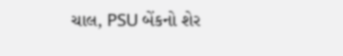ચાલ, PSU બેંકનો શેર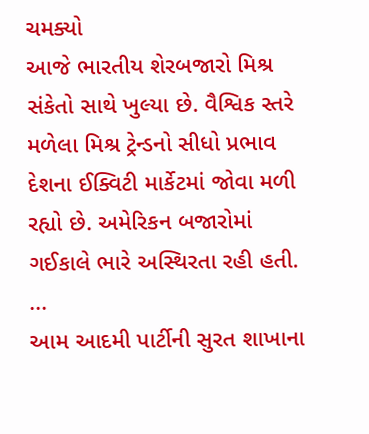ચમક્યો
આજે ભારતીય શેરબજારો મિશ્ર સંકેતો સાથે ખુલ્યા છે. વૈશ્વિક સ્તરે મળેલા મિશ્ર ટ્રેન્ડનો સીધો પ્રભાવ દેશના ઈક્વિટી માર્કેટમાં જોવા મળી રહ્યો છે. અમેરિકન બજારોમાં ગઈકાલે ભારે અસ્થિરતા રહી હતી. ...
આમ આદમી પાર્ટીની સુરત શાખાના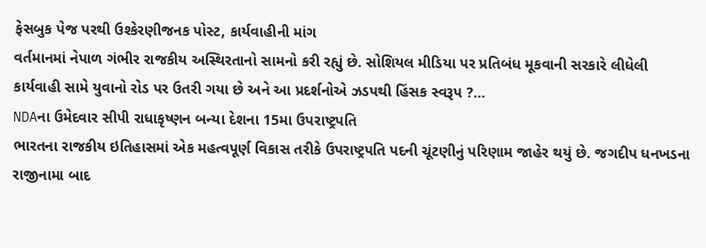ફેસબુક પેજ પરથી ઉશ્કેરણીજનક પોસ્ટ, કાર્યવાહીની માંગ
વર્તમાનમાં નેપાળ ગંભીર રાજકીય અસ્થિરતાનો સામનો કરી રહ્યું છે. સોશિયલ મીડિયા પર પ્રતિબંધ મૂકવાની સરકારે લીધેલી કાર્યવાહી સામે યુવાનો રોડ પર ઉતરી ગયા છે અને આ પ્રદર્શનોએ ઝડપથી હિંસક સ્વરૂપ ?...
NDAના ઉમેદવાર સીપી રાધાકૃષ્ણન બન્યા દેશના 15મા ઉપરાષ્ટ્રપતિ
ભારતના રાજકીય ઇતિહાસમાં એક મહત્વપૂર્ણ વિકાસ તરીકે ઉપરાષ્ટ્રપતિ પદની ચૂંટણીનું પરિણામ જાહેર થયું છે. જગદીપ ધનખડના રાજીનામા બાદ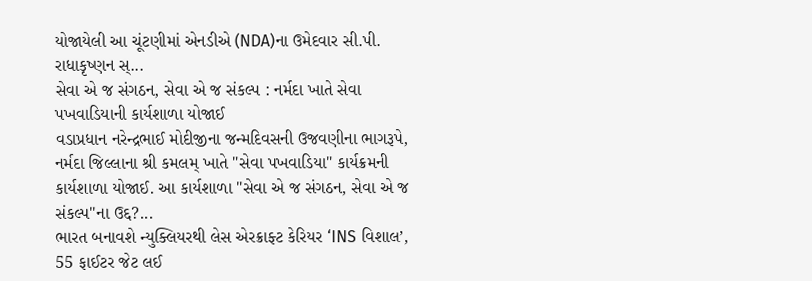યોજાયેલી આ ચૂંટણીમાં એનડીએ (NDA)ના ઉમેદવાર સી.પી. રાધાકૃષ્ણન સ્...
સેવા એ જ સંગઠન, સેવા એ જ સંકલ્પ : નર્મદા ખાતે સેવા પખવાડિયાની કાર્યશાળા યોજાઈ
વડાપ્રધાન નરેન્દ્રભાઈ મોદીજીના જન્મદિવસની ઉજવણીના ભાગરૂપે, નર્મદા જિલ્લાના શ્રી કમલમ્ ખાતે "સેવા પખવાડિયા" કાર્યક્રમની કાર્યશાળા યોજાઈ. આ કાર્યશાળા "સેવા એ જ સંગઠન, સેવા એ જ સંકલ્પ"ના ઉદ્દ?...
ભારત બનાવશે ન્યુક્લિયરથી લેસ એરક્રાફ્ટ કેરિયર ‘INS વિશાલ’, 55 ફાઈટર જેટ લઈ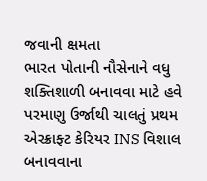જવાની ક્ષમતા
ભારત પોતાની નૌસેનાને વધુ શક્તિશાળી બનાવવા માટે હવે પરમાણુ ઉર્જાથી ચાલતું પ્રથમ એરક્રાફ્ટ કેરિયર INS વિશાલ બનાવવાના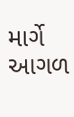માર્ગે આગળ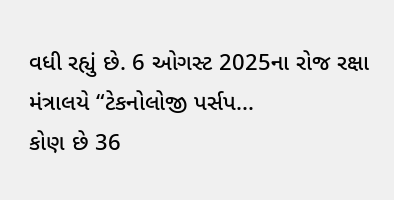વધી રહ્યું છે. 6 ઓગસ્ટ 2025ના રોજ રક્ષા મંત્રાલયે “ટેકનોલોજી પર્સપ...
કોણ છે 36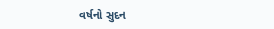વર્ષનો સુદન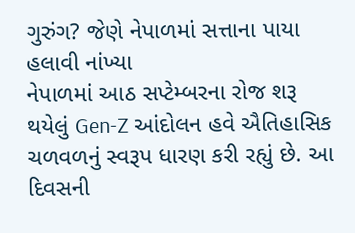ગુરુંગ? જેણે નેપાળમાં સત્તાના પાયા હલાવી નાંખ્યા
નેપાળમાં આઠ સપ્ટેમ્બરના રોજ શરૂ થયેલું Gen-Z આંદોલન હવે ઐતિહાસિક ચળવળનું સ્વરૂપ ધારણ કરી રહ્યું છે. આ દિવસની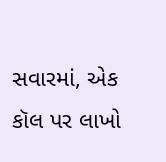સવારમાં, એક કૉલ પર લાખો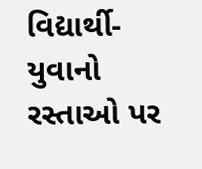વિદ્યાર્થી-યુવાનો રસ્તાઓ પર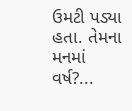ઉમટી પડ્યા હતા. તેમના મનમાં વર્ષ?...